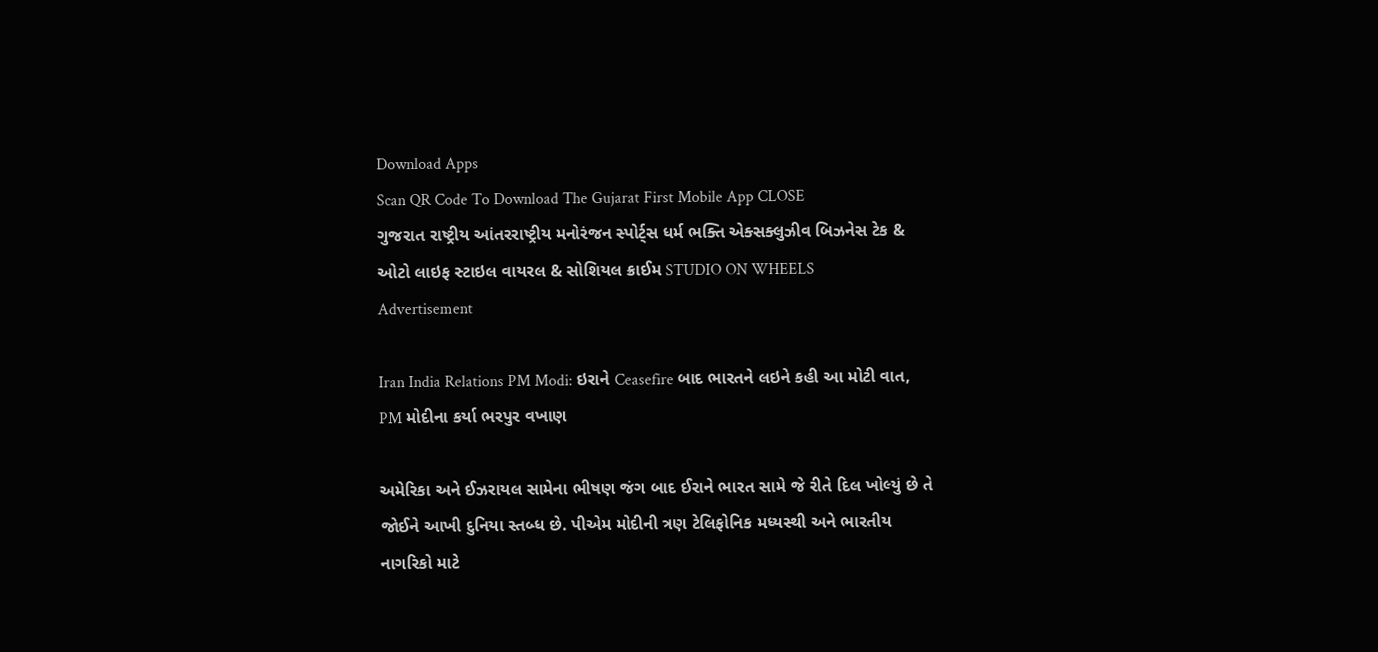Download Apps
Scan QR Code To Download The Gujarat First Mobile App CLOSE
ગુજરાત રાષ્ટ્રીય આંતરરાષ્ટ્રીય મનોરંજન સ્પોર્ટ્સ ધર્મ ભક્તિ એક્સક્લુઝીવ બિઝનેસ ટેક & ઓટો લાઇફ સ્ટાઇલ વાયરલ & સોશિયલ ક્રાઈમ STUDIO ON WHEELS
Advertisement

Iran India Relations PM Modi: ઇરાને Ceasefire બાદ ભારતને લઇને કહી આ મોટી વાત, PM મોદીના કર્યા ભરપુર વખાણ

અમેરિકા અને ઈઝરાયલ સામેના ભીષણ જંગ બાદ ઈરાને ભારત સામે જે રીતે દિલ ખોલ્યું છે તે જોઈને આખી દુનિયા સ્તબ્ધ છે. પીએમ મોદીની ત્રણ ટેલિફોનિક મધ્યસ્થી અને ભારતીય નાગરિકો માટે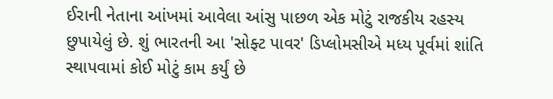ઈરાની નેતાના આંખમાં આવેલા આંસુ પાછળ એક મોટું રાજકીય રહસ્ય છુપાયેલું છે. શું ભારતની આ 'સોફ્ટ પાવર' ડિપ્લોમસીએ મધ્ય પૂર્વમાં શાંતિ સ્થાપવામાં કોઈ મોટું કામ કર્યું છે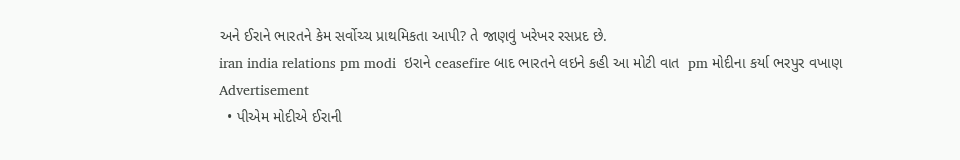અને ઈરાને ભારતને કેમ સર્વોચ્ચ પ્રાથમિકતા આપી? તે જાણવું ખરેખર રસપ્રદ છે.
iran india relations pm modi  ઇરાને ceasefire બાદ ભારતને લઇને કહી આ મોટી વાત  pm મોદીના કર્યા ભરપુર વખાણ
Advertisement
  • પીએમ મોદીએ ઈરાની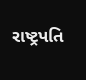રાષ્ટ્રપતિ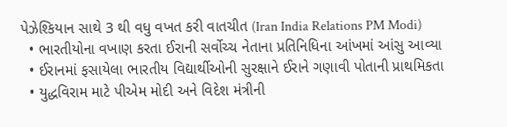પેઝેશ્કિયાન સાથે 3 થી વધુ વખત કરી વાતચીત (Iran India Relations PM Modi)
  • ભારતીયોના વખાણ કરતા ઈરાની સર્વોચ્ચ નેતાના પ્રતિનિધિના આંખમાં આંસુ આવ્યા
  • ઈરાનમાં ફસાયેલા ભારતીય વિદ્યાર્થીઓની સુરક્ષાને ઈરાને ગણાવી પોતાની પ્રાથમિકતા
  • યુદ્ધવિરામ માટે પીએમ મોદી અને વિદેશ મંત્રીની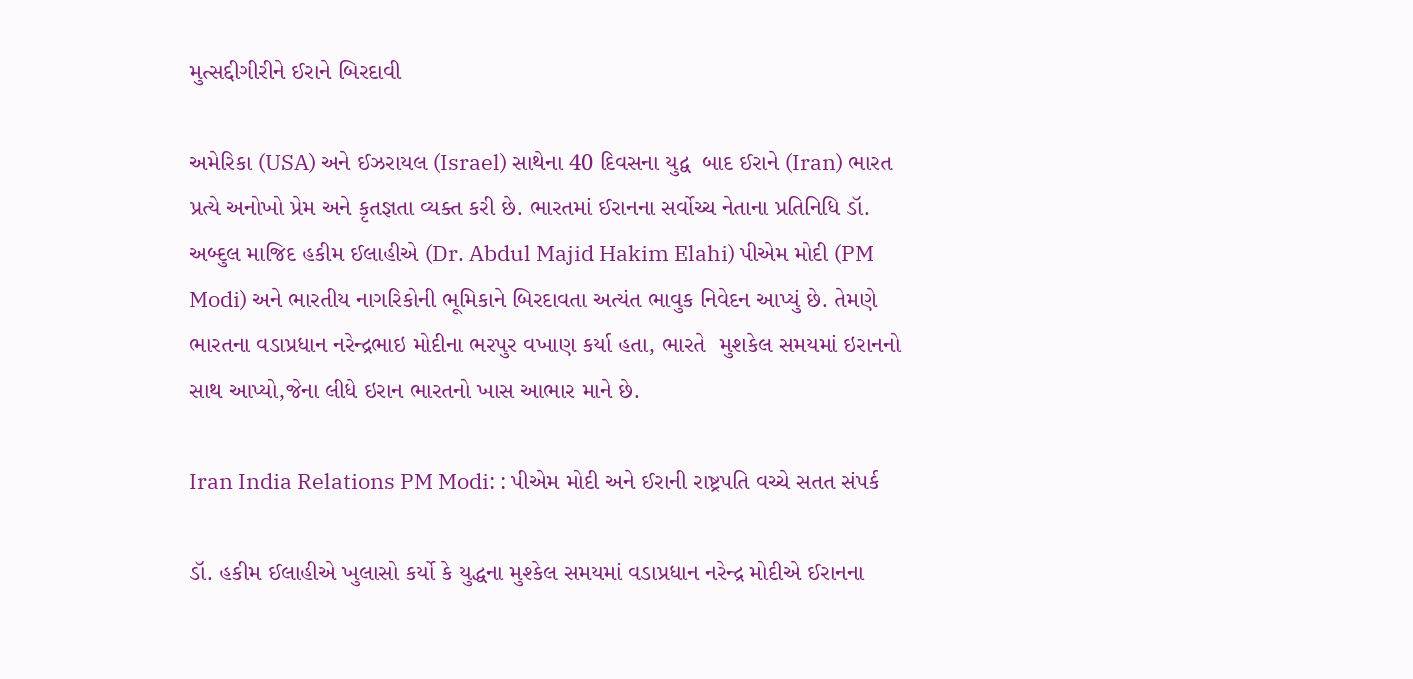મુત્સદ્દીગીરીને ઈરાને બિરદાવી

અમેરિકા (USA) અને ઈઝરાયલ (Israel) સાથેના 40 દિવસના યુદ્વ  બાદ ઈરાને (Iran) ભારત પ્રત્યે અનોખો પ્રેમ અને કૃતજ્ઞતા વ્યક્ત કરી છે. ભારતમાં ઈરાનના સર્વોચ્ચ નેતાના પ્રતિનિધિ ડૉ. અબ્દુલ માજિદ હકીમ ઈલાહીએ (Dr. Abdul Majid Hakim Elahi) પીએમ મોદી (PM Modi) અને ભારતીય નાગરિકોની ભૂમિકાને બિરદાવતા અત્યંત ભાવુક નિવેદન આપ્યું છે. તેમણે ભારતના વડાપ્રધાન નરેન્દ્રભાઇ મોદીના ભરપુર વખાણ કર્યા હતા, ભારતે  મુશકેલ સમયમાં ઇરાનનો સાથ આપ્યો,જેના લીધે ઇરાન ભારતનો ખાસ આભાર માને છે.

Iran India Relations PM Modi: : પીએમ મોદી અને ઈરાની રાષ્ટ્રપતિ વચ્ચે સતત સંપર્ક

ડૉ. હકીમ ઈલાહીએ ખુલાસો કર્યો કે યુદ્ધના મુશ્કેલ સમયમાં વડાપ્રધાન નરેન્દ્ર મોદીએ ઈરાનના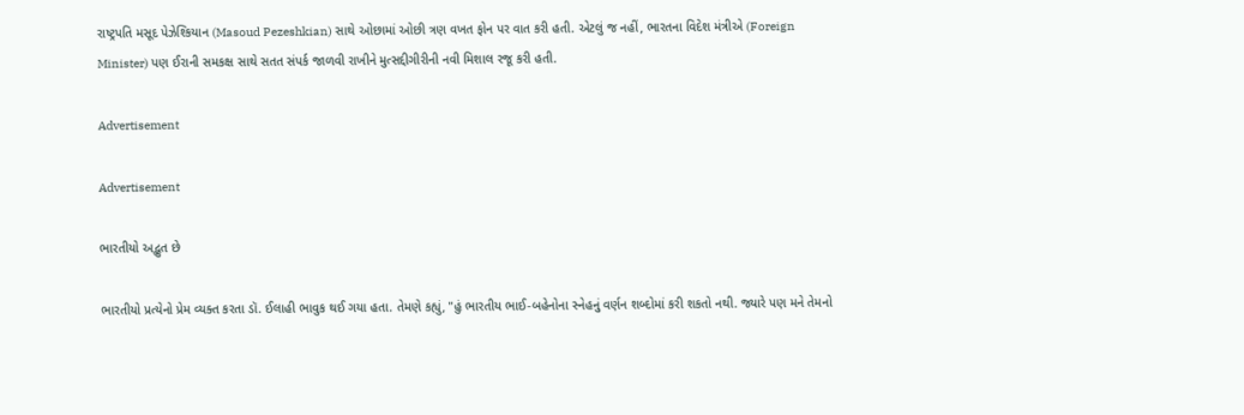રાષ્ટ્રપતિ મસૂદ પેઝેશ્કિયાન (Masoud Pezeshkian) સાથે ઓછામાં ઓછી ત્રણ વખત ફોન પર વાત કરી હતી. એટલું જ નહીં, ભારતના વિદેશ મંત્રીએ (Foreign Minister) પણ ઈરાની સમકક્ષ સાથે સતત સંપર્ક જાળવી રાખીને મુત્સદ્દીગીરીની નવી મિશાલ રજૂ કરી હતી.

Advertisement

Advertisement

ભારતીયો અદ્ભુત છે

ભારતીયો પ્રત્યેનો પ્રેમ વ્યક્ત કરતા ડૉ. ઈલાહી ભાવુક થઈ ગયા હતા. તેમણે કહ્યું, "હું ભારતીય ભાઈ-બહેનોના સ્નેહનું વર્ણન શબ્દોમાં કરી શકતો નથી. જ્યારે પણ મને તેમનો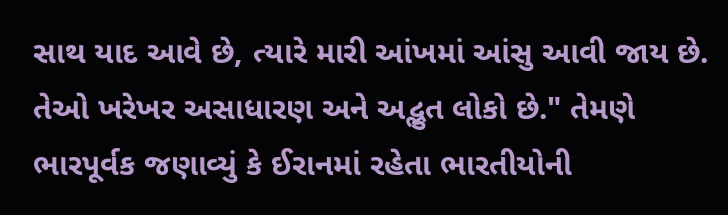સાથ યાદ આવે છે, ત્યારે મારી આંખમાં આંસુ આવી જાય છે. તેઓ ખરેખર અસાધારણ અને અદ્ભુત લોકો છે." તેમણે ભારપૂર્વક જણાવ્યું કે ઈરાનમાં રહેતા ભારતીયોની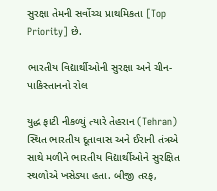સુરક્ષા તેમની સર્વોચ્ચ પ્રાથમિકતા [Top Priority] છે.

ભારતીય વિદ્યાર્થીઓની સુરક્ષા અને ચીન-પાકિસ્તાનનો રોલ

યુદ્ધ ફાટી નીકળ્યું ત્યારે તેહરાન (Tehran) સ્થિત ભારતીય દૂતાવાસ અને ઈરાની તંત્રએ સાથે મળીને ભારતીય વિદ્યાર્થીઓને સુરક્ષિત સ્થળોએ ખસેડ્યા હતા. બીજી તરફ,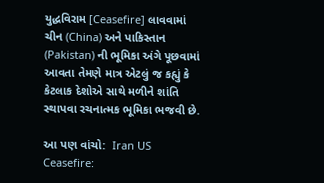યુદ્ધવિરામ [Ceasefire] લાવવામાં ચીન (China) અને પાકિસ્તાન (Pakistan) ની ભૂમિકા અંગે પૂછવામાં આવતા તેમણે માત્ર એટલું જ કહ્યું કે કેટલાક દેશોએ સાથે મળીને શાંતિ સ્થાપવા રચનાત્મક ભૂમિકા ભજવી છે.

આ પણ વાંચો:  Iran US Ceasefire: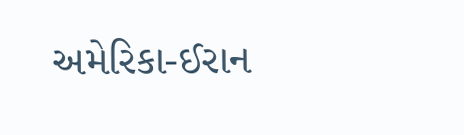અમેરિકા-ઈરાન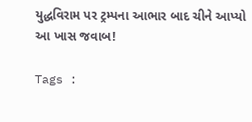યુદ્ધવિરામ પર ટ્રમ્પના આભાર બાદ ચીને આપ્યો આ ખાસ જવાબ!

Tags :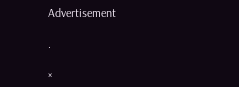Advertisement

.

×